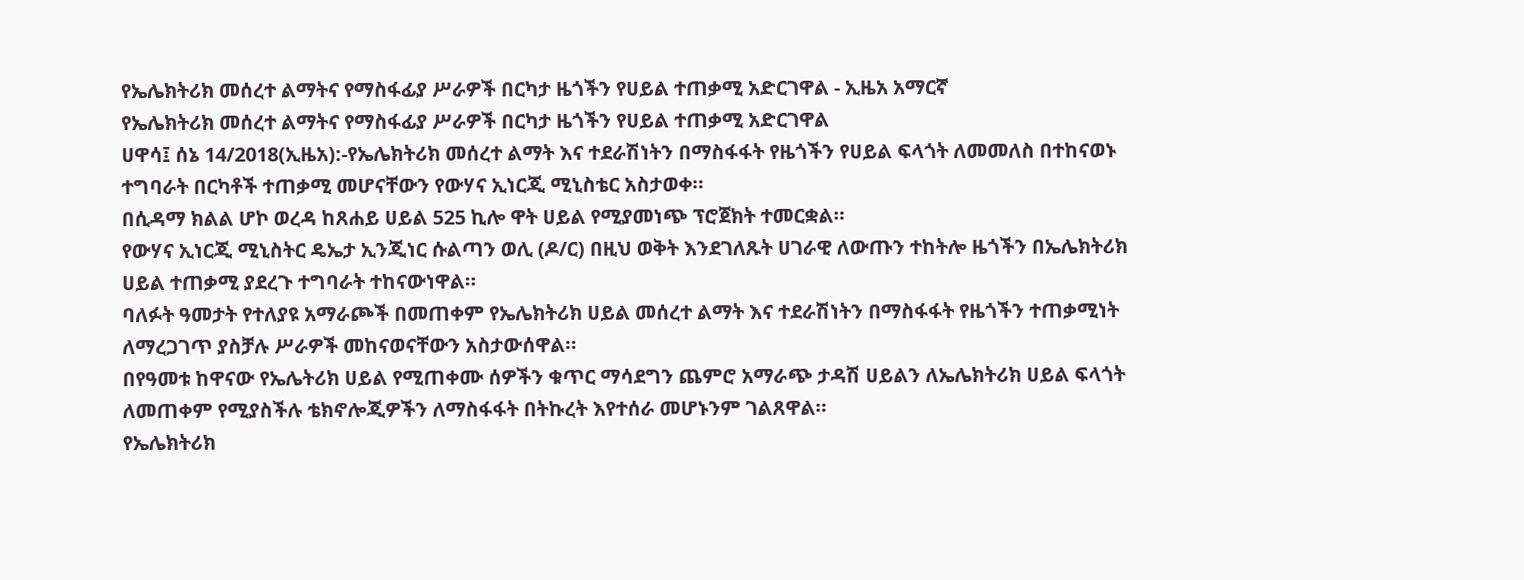የኤሌክትሪክ መሰረተ ልማትና የማስፋፊያ ሥራዎች በርካታ ዜጎችን የሀይል ተጠቃሚ አድርገዋል - ኢዜአ አማርኛ
የኤሌክትሪክ መሰረተ ልማትና የማስፋፊያ ሥራዎች በርካታ ዜጎችን የሀይል ተጠቃሚ አድርገዋል
ሀዋሳ፤ ሰኔ 14/2018(ኢዜአ):-የኤሌክትሪክ መሰረተ ልማት እና ተደራሽነትን በማስፋፋት የዜጎችን የሀይል ፍላጎት ለመመለስ በተከናወኑ ተግባራት በርካቶች ተጠቃሚ መሆናቸውን የውሃና ኢነርጂ ሚኒስቴር አስታወቀ።
በሲዳማ ክልል ሆኮ ወረዳ ከጸሐይ ሀይል 525 ኪሎ ዋት ሀይል የሚያመነጭ ፕሮጀክት ተመርቋል።
የውሃና ኢነርጂ ሚኒስትር ዴኤታ ኢንጂነር ሱልጣን ወሊ (ዶ/ር) በዚህ ወቅት እንደገለጹት ሀገራዊ ለውጡን ተከትሎ ዜጎችን በኤሌክትሪክ ሀይል ተጠቃሚ ያደረጉ ተግባራት ተከናውነዋል።
ባለፉት ዓመታት የተለያዩ አማራጮች በመጠቀም የኤሌክትሪክ ሀይል መሰረተ ልማት እና ተደራሽነትን በማስፋፋት የዜጎችን ተጠቃሚነት ለማረጋገጥ ያስቻሉ ሥራዎች መከናወናቸውን አስታውሰዋል።
በየዓመቱ ከዋናው የኤሌትሪክ ሀይል የሚጠቀሙ ሰዎችን ቁጥር ማሳደግን ጨምሮ አማራጭ ታዳሽ ሀይልን ለኤሌክትሪክ ሀይል ፍላጎት ለመጠቀም የሚያስችሉ ቴክኖሎጂዎችን ለማስፋፋት በትኩረት እየተሰራ መሆኑንም ገልጸዋል።
የኤሌክትሪክ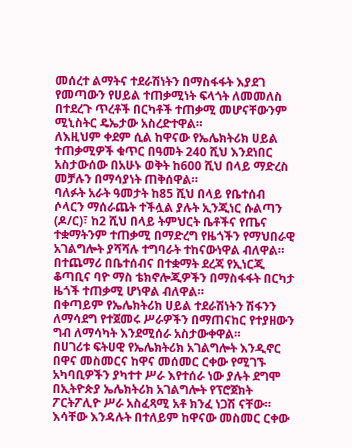መሰረተ ልማትና ተደራሽነትን በማስፋፋት እያደገ የመጣውን የሀይል ተጠቃሚነት ፍላጎት ለመመለስ በተደረጉ ጥረቶች በርካቶች ተጠቃሚ መሆናቸውንም ሚኒስትር ዴኤታው አስረድተዋል።
ለእዚህም ቀደም ሲል ከዋናው የኤሌክትሪክ ሀይል ተጠቃሚዎች ቁጥር በዓመት 240 ሺህ እንደነበር አስታውሰው በአሁኑ ወቅት ከ600 ሺህ በላይ ማድረስ መቻሉን በማሳያነት ጠቅሰዋል።
ባለፉት አራት ዓመታት ከ85 ሺህ በላይ የቤተሰብ ሶላርን ማሰራጨት ተችሏል ያሉት ኢንጂነር ሱልጣን (ዶ/ር)፣ ከ2 ሺህ በላይ ትምህርት ቤቶችና የጤና ተቋማትንም ተጠቃሚ በማድረግ የዜጎችን የማህበራዊ አገልግሎት ያሻሻሉ ተግባራት ተከናውነዋል ብለዋል።
በተጨማሪ በቤተሰብና በተቋማት ደረጃ የኢነርጂ ቆጣቢና ባዮ ማስ ቴክኖሎጂዎችን በማስፋፋት በርካታ ዜጎች ተጠቃሚ ሆነዋል ብለዋል።
በቀጣይም የኤሌክትሪክ ሀይል ተደራሽነትን ሽፋንን ለማሳደግ የተጀመሩ ሥራዎችን በማጠናከር የተያዘውን ግብ ለማሳካት እንደሚሰራ አስታውቀዋል።
በሀገሪቱ ፍትሀዊ የኤሌክትሪክ አገልግሎት እንዲኖር በዋና መስመርና ከዋና መሰመር ርቀው የሚገኙ አካባቢዎችን ያካተተ ሥራ እየተሰራ ነው ያሉት ደግሞ በኢትዮጵያ ኤሌክትሪክ አገልግሎት የፕሮጀክት ፖርትፖሊዮ ሥራ አስፈጻሚ አቶ ክንፈ ነጋሽ ናቸው።
እሳቸው እንዳሉት በተለይም ከዋናው መስመር ርቀው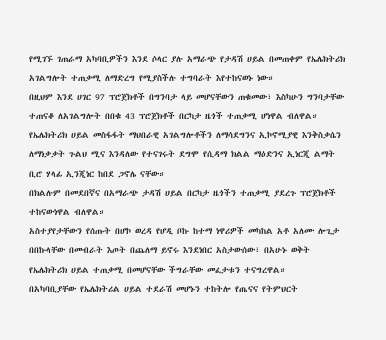የሚገኙ ገጠራማ አካባቢዎችን እንደ ሶላር ያሉ አማራጭ የታዳሽ ሀይል በመጠቀም የኤሌክትሪክ አገልግሎት ተጠቃሚ ለማድረግ የሚያስችሉ ተግባራት እየተከናወኑ ነው።
በዚህም እንደ ሀገር 97 ፕሮጀክቶች በግንባታ ላይ መሆናቸውን ጠቁመው፣ እስካሁን ግንባታቸው ተጠናቆ ለአገልግሎት በበቁ 43 ፕሮጀክቶች በርካታ ዜጎች ተጠቃሚ ሆነዋል ብለዋል።
የኤሌክትሪክ ሀይል መስፋፋት ማህበራዊ አገልግሎቶችን ለማሳደግንና ኢኮኖሚያዊ እንቅስቃሴን ለማነቃቃት ጉልህ ሚና እንዳለው የተናገሩት ደግሞ የሲዳማ ክልል ማዕድንና ኢነርጂ ልማት ቢሮ ሃላፊ ኢንጂነር ከበደ ጋኖሌ ናቸው።
በክልሉም በመደበኛና በአማራጭ ታዳሽ ሀይል በርካታ ዜጎችን ተጠቃሚ ያደረጉ ፕሮጀክቶች ተከናውነዋል ብለዋል።
አስተያየታቸውን የሰጡት በሆኮ ወረዳ የሆዲ ቦኩ ከተማ ነዋሪዎች መካከል አቶ አለሙ ሎጊታ በበኩላቸው በመብራት እጦት በጨለማ ይኖሩ እንደነበር አስታውሰው፣ በአሁኑ ወቅት የኤሌክትሪክ ሀይል ተጠቃሚ በመሆናቸው ችግራቸው መፈታቱን ተናግረዋል።
በአካባቢያቸው የኤሌክትሪል ሀይል ተደራሽ መሆኑን ተከትሎ የጤናና የትምህርት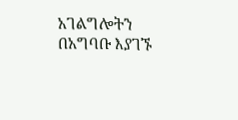አገልግሎትን በአግባቡ እያገኙ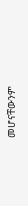መሆናቸውንም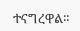ተናግረዋል።